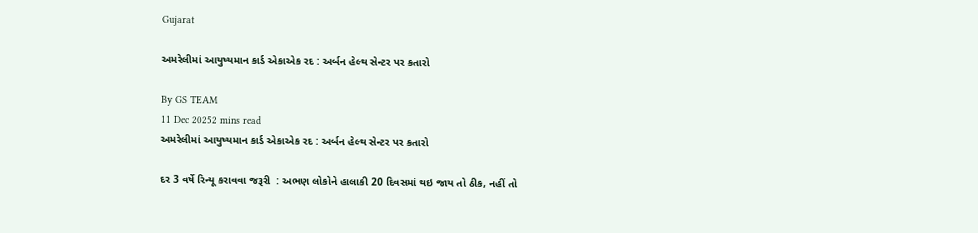Gujarat

અમરેલીમાં આયુષ્યમાન કાર્ડ એકાએક રદ : અર્બન હેલ્થ સેન્ટર પર કતારો

By GS TEAM
11 Dec 20252 mins read
અમરેલીમાં આયુષ્યમાન કાર્ડ એકાએક રદ : અર્બન હેલ્થ સેન્ટર પર કતારો

દર 3 વર્ષે રિન્યૂ કરાવવા જરૂરી  : અભણ લોકોને હાલાકી 20 દિવસમાં થઇ જાય તો ઠીક, નહીં તો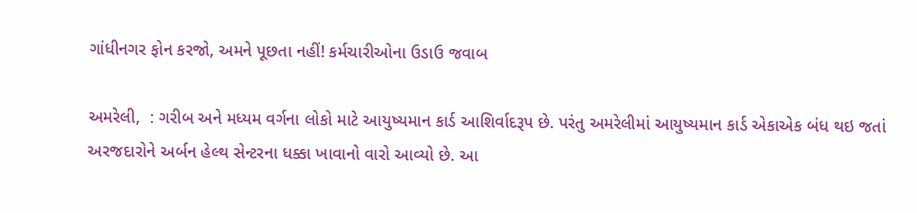ગાંધીનગર ફોન કરજો, અમને પૂછતા નહીં! કર્મચારીઓના ઉડાઉ જવાબ

અમરેલી,  : ગરીબ અને મધ્યમ વર્ગના લોકો માટે આયુષ્યમાન કાર્ડ આશિર્વાદરૂપ છે. પરંતુ અમરેલીમાં આયુષ્યમાન કાર્ડ એકાએક બંધ થઇ જતાં અરજદારોને અર્બન હેલ્થ સેન્ટરના ધક્કા ખાવાનો વારો આવ્યો છે. આ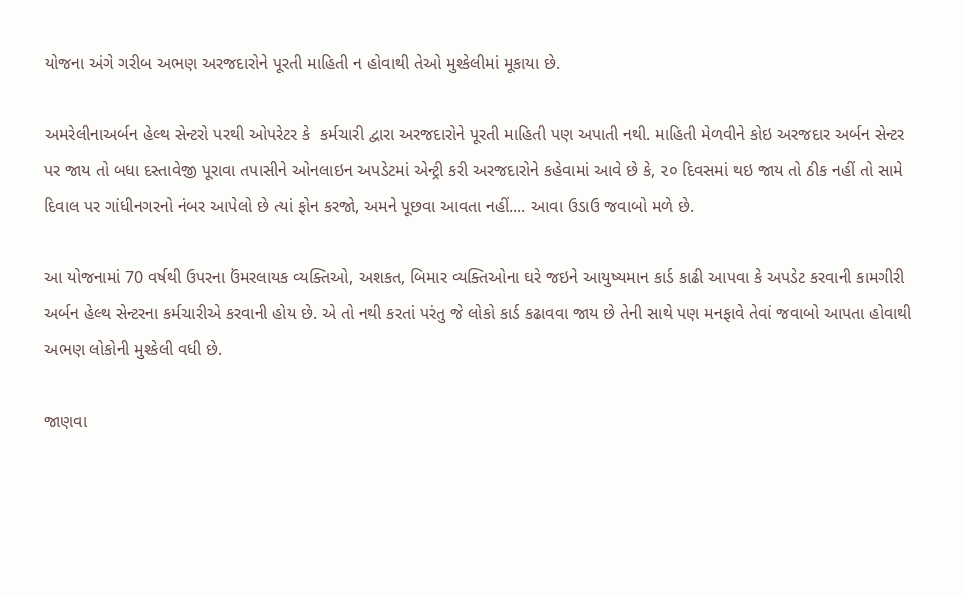યોજના અંગે ગરીબ અભણ અરજદારોને પૂરતી માહિતી ન હોવાથી તેઓ મુશ્કેલીમાં મૂકાયા છે.

અમરેલીનાઅર્બન હેલ્થ સેન્ટરો પરથી ઓપરેટર કે  કર્મચારી દ્વારા અરજદારોને પૂરતી માહિતી પણ અપાતી નથી. માહિતી મેળવીને કોઇ અરજદાર અર્બન સેન્ટર પર જાય તો બધા દસ્તાવેજી પૂરાવા તપાસીને ઓનલાઇન અપડેટમાં એન્ટ્રી કરી અરજદારોને કહેવામાં આવે છે કે, ૨૦ દિવસમાં થઇ જાય તો ઠીક નહીં તો સામે દિવાલ પર ગાંધીનગરનો નંબર આપેલો છે ત્યાં ફોન કરજો, અમને પૂછવા આવતા નહીં.... આવા ઉડાઉ જવાબો મળે છે.

આ યોજનામાં 70 વર્ષથી ઉપરના ઉંમરલાયક વ્યક્તિઓ, અશકત, બિમાર વ્યક્તિઓના ઘરે જઇને આયુષ્યમાન કાર્ડ કાઢી આપવા કે અપડેટ કરવાની કામગીરી અર્બન હેલ્થ સેન્ટરના કર્મચારીએ કરવાની હોય છે. એ તો નથી કરતાં પરંતુ જે લોકો કાર્ડ કઢાવવા જાય છે તેની સાથે પણ મનફાવે તેવાં જવાબો આપતા હોવાથી અભણ લોકોની મુશ્કેલી વધી છે.

જાણવા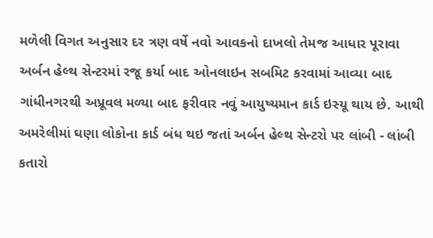મળેલી વિગત અનુસાર દર ત્રણ વર્ષે નવો આવકનો દાખલો તેમજ આધાર પૂરાવા અર્બન હેલ્થ સેન્ટરમાં રજૂ કર્યા બાદ ઓનલાઇન સબમિટ કરવામાં આવ્યા બાદ ગાંધીનગરથી અપ્રૂવલ મળ્યા બાદ ફરીવાર નવું આયુષ્યમાન કાર્ડ ઇસ્યૂ થાય છે. આથી અમરેલીમાં ઘણા લોકોના કાર્ડ બંધ થઇ જતાં અર્બન હેલ્થ સેન્ટરો પર લાંબી - લાંબી કતારો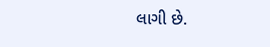લાગી છે.